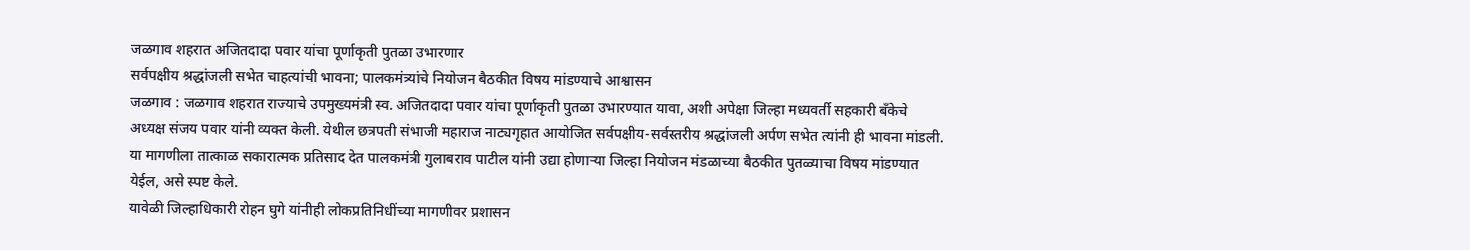जळगाव शहरात अजितदादा पवार यांचा पूर्णाकृती पुतळा उभारणार
सर्वपक्षीय श्रद्धांजली सभेत चाहत्यांची भावना; पालकमंत्र्यांचे नियोजन बैठकीत विषय मांडण्याचे आश्वासन
जळगाव : जळगाव शहरात राज्याचे उपमुख्यमंत्री स्व. अजितदादा पवार यांचा पूर्णाकृती पुतळा उभारण्यात यावा, अशी अपेक्षा जिल्हा मध्यवर्ती सहकारी बँकेचे अध्यक्ष संजय पवार यांनी व्यक्त केली. येथील छत्रपती संभाजी महाराज नाट्यगृहात आयोजित सर्वपक्षीय-सर्वस्तरीय श्रद्धांजली अर्पण सभेत त्यांनी ही भावना मांडली. या मागणीला तात्काळ सकारात्मक प्रतिसाद देत पालकमंत्री गुलाबराव पाटील यांनी उद्या होणाऱ्या जिल्हा नियोजन मंडळाच्या बैठकीत पुतळ्याचा विषय मांडण्यात येईल, असे स्पष्ट केले.
यावेळी जिल्हाधिकारी रोहन घुगे यांनीही लोकप्रतिनिधींच्या मागणीवर प्रशासन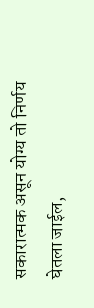सकारात्मक असून योग्य तो निर्णय घेतला जाईल,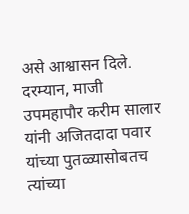असे आश्वासन दिले.
दरम्यान, माजी उपमहापौर करीम सालार यांनी अजितदादा पवार यांच्या पुतळ्यासोबतच त्यांच्या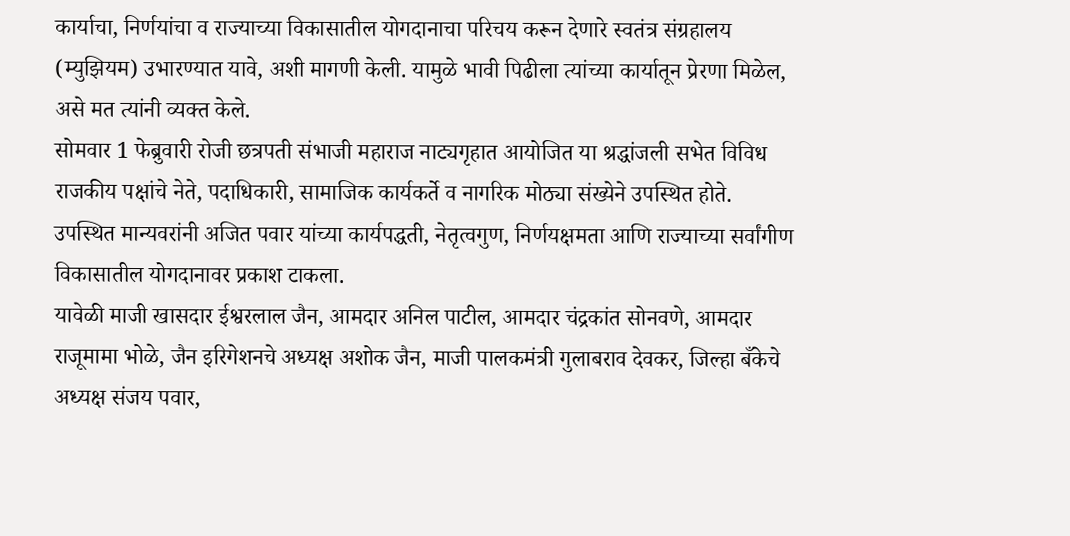कार्याचा, निर्णयांचा व राज्याच्या विकासातील योगदानाचा परिचय करून देणारे स्वतंत्र संग्रहालय (म्युझियम) उभारण्यात यावे, अशी मागणी केली. यामुळे भावी पिढीला त्यांच्या कार्यातून प्रेरणा मिळेल, असे मत त्यांनी व्यक्त केले.
सोमवार 1 फेब्रुवारी रोजी छत्रपती संभाजी महाराज नाट्यगृहात आयोजित या श्रद्धांजली सभेत विविध राजकीय पक्षांचे नेते, पदाधिकारी, सामाजिक कार्यकर्ते व नागरिक मोठ्या संख्येने उपस्थित होते. उपस्थित मान्यवरांनी अजित पवार यांच्या कार्यपद्धती, नेतृत्वगुण, निर्णयक्षमता आणि राज्याच्या सर्वांगीण विकासातील योगदानावर प्रकाश टाकला.
यावेळी माजी खासदार ईश्वरलाल जैन, आमदार अनिल पाटील, आमदार चंद्रकांत सोनवणे, आमदार राजूमामा भोळे, जैन इरिगेशनचे अध्यक्ष अशोक जैन, माजी पालकमंत्री गुलाबराव देवकर, जिल्हा बँकेचे अध्यक्ष संजय पवार,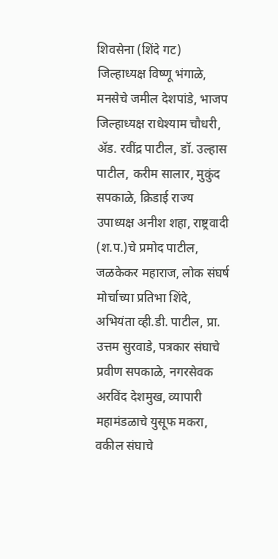शिवसेना (शिंदे गट) जिल्हाध्यक्ष विष्णू भंगाळे, मनसेचे जमील देशपांडे, भाजप जिल्हाध्यक्ष राधेश्याम चौधरी, ॲड. रवींद्र पाटील, डॉ. उल्हास पाटील, करीम सालार, मुकुंद सपकाळे, क्रिडाई राज्य उपाध्यक्ष अनीश शहा, राष्ट्रवादी (श.प.)चे प्रमोद पाटील, जळकेकर महाराज, लोक संघर्ष मोर्चाच्या प्रतिभा शिंदे, अभियंता व्ही.डी. पाटील, प्रा. उत्तम सुरवाडे, पत्रकार संघाचे प्रवीण सपकाळे, नगरसेवक अरविंद देशमुख, व्यापारी महामंडळाचे युसूफ मकरा, वकील संघाचे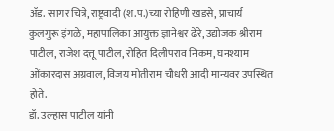ॲड. सागर चित्रे, राष्ट्रवादी (श.प.)च्या रोहिणी खडसे, प्राचार्य कुलगुरू इंगळे, महापालिका आयुक्त ज्ञानेश्वर ढेरे, उद्योजक श्रीराम पाटील, राजेश दत्तू पाटील, रोहित दिलीपराव निकम, घनश्याम ओंकारदास अग्रवाल, विजय मोतीराम चौधरी आदी मान्यवर उपस्थित होते.
डॉ. उल्हास पाटील यांनी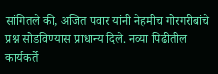सांगितले की, अजित पवार यांनी नेहमीच गोरगरीबांचे प्रश्न सोडविण्यास प्राधान्य दिले. नव्या पिढीतील कार्यकर्ते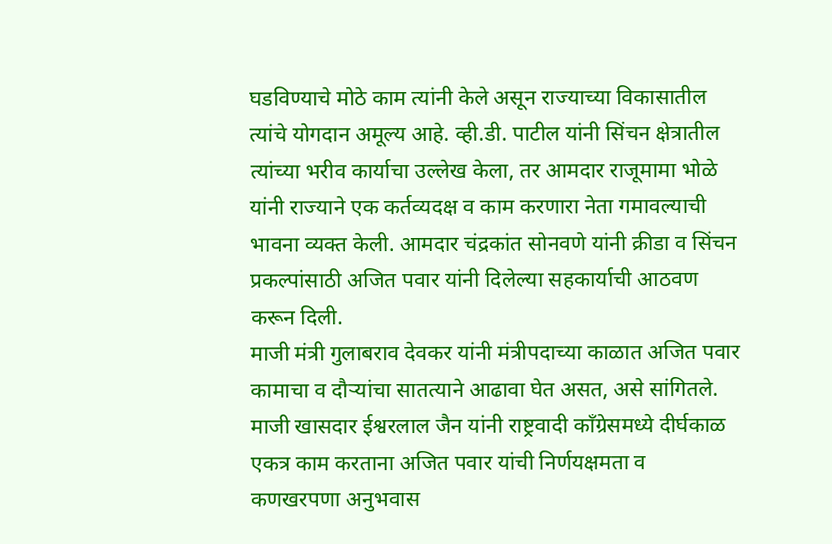घडविण्याचे मोठे काम त्यांनी केले असून राज्याच्या विकासातील त्यांचे योगदान अमूल्य आहे. व्ही.डी. पाटील यांनी सिंचन क्षेत्रातील त्यांच्या भरीव कार्याचा उल्लेख केला, तर आमदार राजूमामा भोळे यांनी राज्याने एक कर्तव्यदक्ष व काम करणारा नेता गमावल्याची भावना व्यक्त केली. आमदार चंद्रकांत सोनवणे यांनी क्रीडा व सिंचन प्रकल्पांसाठी अजित पवार यांनी दिलेल्या सहकार्याची आठवण करून दिली.
माजी मंत्री गुलाबराव देवकर यांनी मंत्रीपदाच्या काळात अजित पवार कामाचा व दौऱ्यांचा सातत्याने आढावा घेत असत, असे सांगितले. माजी खासदार ईश्वरलाल जैन यांनी राष्ट्रवादी काँग्रेसमध्ये दीर्घकाळ एकत्र काम करताना अजित पवार यांची निर्णयक्षमता व कणखरपणा अनुभवास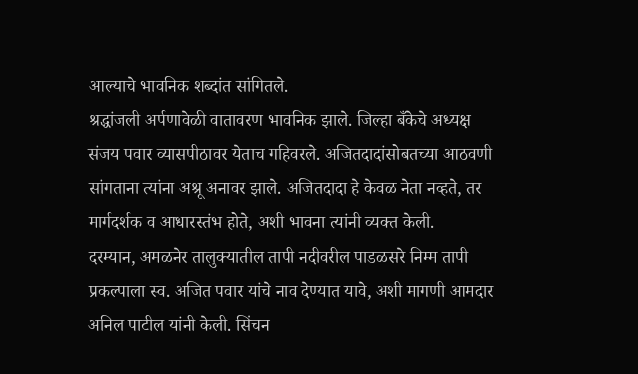आल्याचे भावनिक शब्दांत सांगितले.
श्रद्धांजली अर्पणावेळी वातावरण भावनिक झाले. जिल्हा बँकेचे अध्यक्ष संजय पवार व्यासपीठावर येताच गहिवरले. अजितदादांसोबतच्या आठवणी सांगताना त्यांना अश्रू अनावर झाले. अजितदादा हे केवळ नेता नव्हते, तर मार्गदर्शक व आधारस्तंभ होते, अशी भावना त्यांनी व्यक्त केली.
दरम्यान, अमळनेर तालुक्यातील तापी नदीवरील पाडळसरे निम्म तापी प्रकल्पाला स्व. अजित पवार यांचे नाव देण्यात यावे, अशी मागणी आमदार अनिल पाटील यांनी केली. सिंचन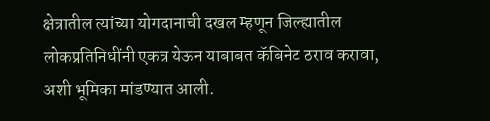क्षेत्रातील त्यांच्या योगदानाची दखल म्हणून जिल्ह्यातील लोकप्रतिनिधींनी एकत्र येऊन याबाबत कॅबिनेट ठराव करावा, अशी भूमिका मांडण्यात आली.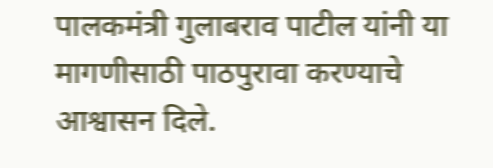पालकमंत्री गुलाबराव पाटील यांनी या मागणीसाठी पाठपुरावा करण्याचे आश्वासन दिले.